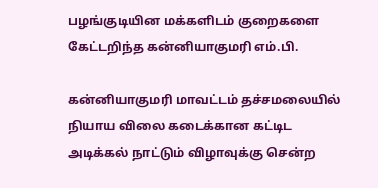பழங்குடியின மக்களிடம் குறைகளை கேட்டறிந்த கன்னியாகுமரி எம்.பி.

கன்னியாகுமரி மாவட்டம் தச்சமலையில் நியாய விலை கடைக்கான கட்டிட அடிக்கல் நாட்டும் விழாவுக்கு சென்ற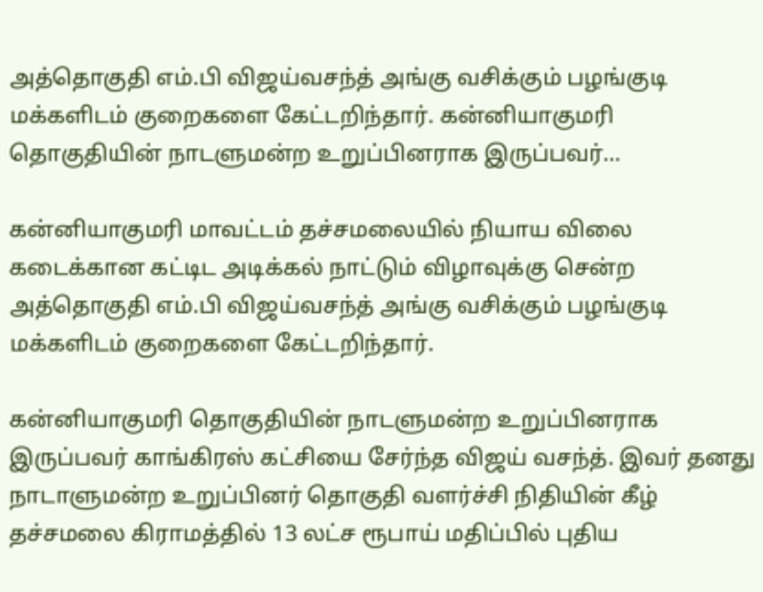அத்தொகுதி எம்.பி விஜய்வசந்த் அங்கு வசிக்கும் பழங்குடி மக்களிடம் குறைகளை கேட்டறிந்தார். கன்னியாகுமரி தொகுதியின் நாடளுமன்ற உறுப்பினராக இருப்பவர்…

கன்னியாகுமரி மாவட்டம் தச்சமலையில் நியாய விலை கடைக்கான கட்டிட அடிக்கல் நாட்டும் விழாவுக்கு சென்ற அத்தொகுதி எம்.பி விஜய்வசந்த் அங்கு வசிக்கும் பழங்குடி மக்களிடம் குறைகளை கேட்டறிந்தார்.

கன்னியாகுமரி தொகுதியின் நாடளுமன்ற உறுப்பினராக இருப்பவர் காங்கிரஸ் கட்சியை சேர்ந்த விஜய் வசந்த். இவர் தனது நாடாளுமன்ற உறுப்பினர் தொகுதி வளர்ச்சி நிதியின் கீழ் தச்சமலை கிராமத்தில் 13 லட்ச ரூபாய் மதிப்பில் புதிய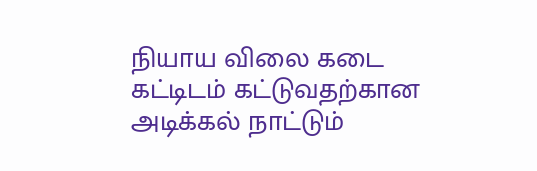நியாய விலை கடை கட்டிடம் கட்டுவதற்கான அடிக்கல் நாட்டும்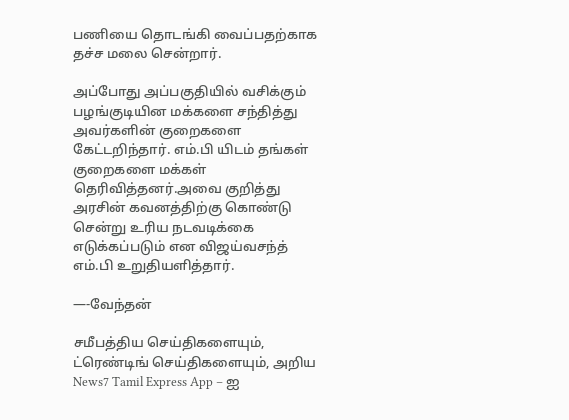பணியை தொடங்கி வைப்பதற்காக தச்ச மலை சென்றார்.

அப்போது அப்பகுதியில் வசிக்கும் பழங்குடியின மக்களை சந்தித்து அவர்களின் குறைகளை கேட்டறிந்தார். எம்.பி யிடம் தங்கள் குறைகளை மக்கள் தெரிவித்தனர்.அவை குறித்து அரசின் கவனத்திற்கு கொண்டு சென்று உரிய நடவடிக்கை எடுக்கப்படும் என விஜய்வசந்த் எம்.பி உறுதியளித்தார்.

—-வேந்தன்

சமீபத்திய செய்திகளையும், ட்ரெண்டிங் செய்திகளையும், அறிய News7 Tamil Express App – ஐ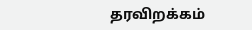தரவிறக்கம்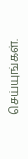செய்யுங்கள்.